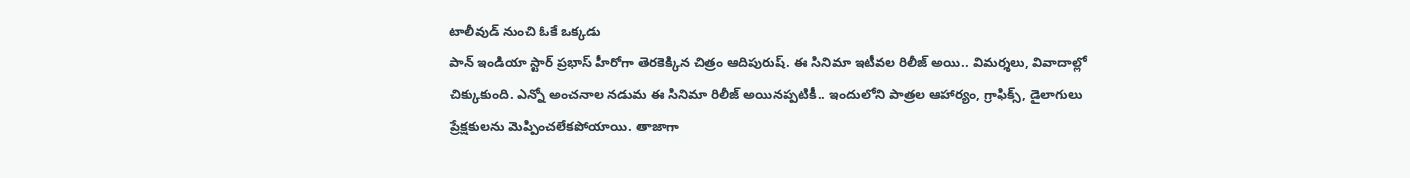టాలీవుడ్ నుంచి ఓకే ఒక్కడు
పాన్ ఇండియా స్టార్ ప్రభాస్ హీరోగా తెరకెక్కిన చిత్రం ఆదిపురుష్. ఈ సినిమా ఇటీవల రిలీజ్ అయి.. విమర్శలు, వివాదాల్లో చిక్కుకుంది. ఎన్నో అంచనాల నడుమ ఈ సినిమా రిలీజ్ అయినప్పటికీ.. ఇందులోని పాత్రల ఆహార్యం, గ్రాఫిక్స్, డైలాగులు ప్రేక్షకులను మెప్పించలేకపోయాయి. తాజాగా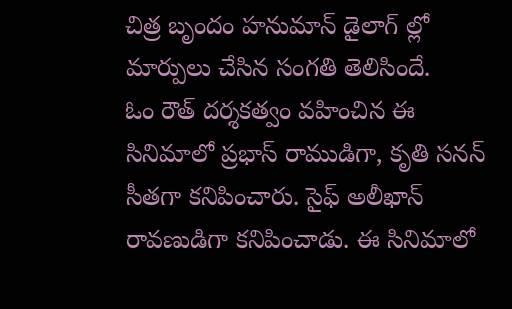చిత్ర బృందం హనుమాన్ డైలాగ్ ల్లో మార్పులు చేసిన సంగతి తెలిసిందే.
ఓం రౌత్ దర్శకత్వం వహించిన ఈ సినిమాలో ప్రభాస్ రాముడిగా, కృతి సనన్ సీతగా కనిపించారు. సైఫ్ అలీఖాన్ రావణుడిగా కనిపించాడు. ఈ సినిమాలో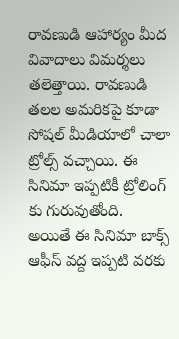రావణుడి ఆహార్యం మీద వివాదాలు విమర్శలు తలెత్తాయి. రావణుడి తలల అమరికపై కూడా సోషల్ మీడియాలో చాలా ట్రోల్స్ వచ్చాయి. ఈ సినిమా ఇప్పటికీ ట్రోలింగ్ కు గురువుతోంది.
అయితే ఈ సినిమా బాక్స్ ఆఫీస్ వద్ద ఇప్పటి వరకు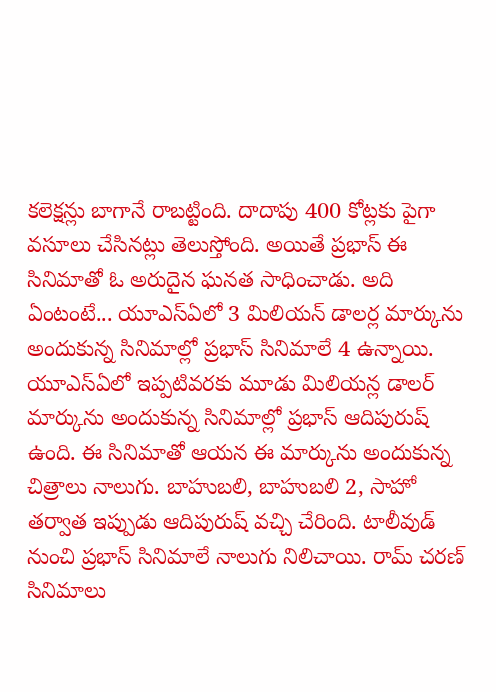కలెక్షన్లు బాగానే రాబట్టింది. దాదాపు 400 కోట్లకు పైగా వసూలు చేసినట్లు తెలుస్తోంది. అయితే ప్రభాస్ ఈ సినిమాతో ఓ అరుదైన ఘనత సాధించాడు. అది ఏంటంటే... యూఎస్ఏలో 3 మిలియన్ డాలర్ల మార్కును అందుకున్న సినిమాల్లో ప్రభాస్ సినిమాలే 4 ఉన్నాయి.
యూఎస్ఏలో ఇప్పటివరకు మూడు మిలియన్ల డాలర్ మార్కును అందుకున్న సినిమాల్లో ప్రభాస్ ఆదిపురుష్ ఉంది. ఈ సినిమాతో ఆయన ఈ మార్కును అందుకున్న చిత్రాలు నాలుగు. బాహుబలి, బాహుబలి 2, సాహో తర్వాత ఇప్పుడు ఆదిపురుష్ వచ్చి చేరింది. టాలీవుడ్ నుంచి ప్రభాస్ సినిమాలే నాలుగు నిలిచాయి. రామ్ చరణ్ సినిమాలు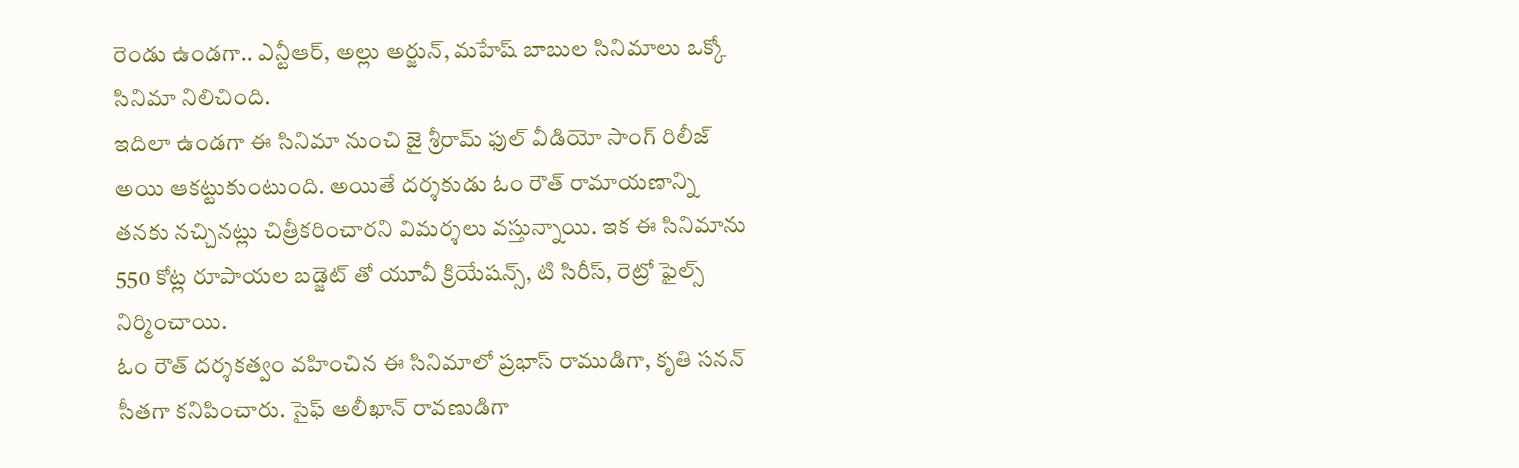రెండు ఉండగా.. ఎన్టీఆర్, అల్లు అర్జున్, మహేష్ బాబుల సినిమాలు ఒక్కో సినిమా నిలిచింది.
ఇదిలా ఉండగా ఈ సినిమా నుంచి జై శ్రీరామ్ ఫుల్ వీడియో సాంగ్ రిలీజ్ అయి ఆకట్టుకుంటుంది. అయితే దర్శకుడు ఓం రౌత్ రామాయణాన్ని తనకు నచ్చినట్లు చిత్రీకరించారని విమర్శలు వస్తున్నాయి. ఇక ఈ సినిమాను 550 కోట్ల రూపాయల బడ్జెట్ తో యూవీ క్రియేషన్స్, టి సిరీస్, రెట్రో ఫైల్స్ నిర్మించాయి.
ఓం రౌత్ దర్శకత్వం వహించిన ఈ సినిమాలో ప్రభాస్ రాముడిగా, కృతి సనన్ సీతగా కనిపించారు. సైఫ్ అలీఖాన్ రావణుడిగా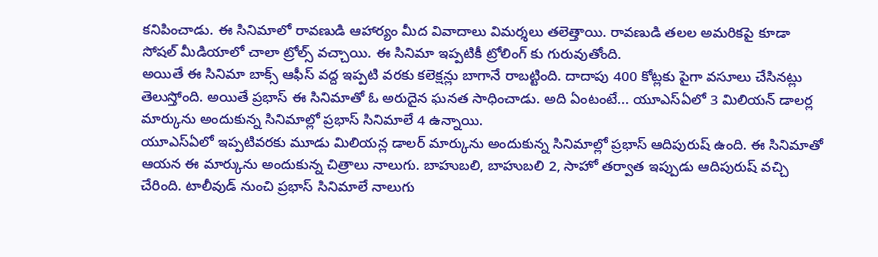కనిపించాడు. ఈ సినిమాలో రావణుడి ఆహార్యం మీద వివాదాలు విమర్శలు తలెత్తాయి. రావణుడి తలల అమరికపై కూడా సోషల్ మీడియాలో చాలా ట్రోల్స్ వచ్చాయి. ఈ సినిమా ఇప్పటికీ ట్రోలింగ్ కు గురువుతోంది.
అయితే ఈ సినిమా బాక్స్ ఆఫీస్ వద్ద ఇప్పటి వరకు కలెక్షన్లు బాగానే రాబట్టింది. దాదాపు 400 కోట్లకు పైగా వసూలు చేసినట్లు తెలుస్తోంది. అయితే ప్రభాస్ ఈ సినిమాతో ఓ అరుదైన ఘనత సాధించాడు. అది ఏంటంటే... యూఎస్ఏలో 3 మిలియన్ డాలర్ల మార్కును అందుకున్న సినిమాల్లో ప్రభాస్ సినిమాలే 4 ఉన్నాయి.
యూఎస్ఏలో ఇప్పటివరకు మూడు మిలియన్ల డాలర్ మార్కును అందుకున్న సినిమాల్లో ప్రభాస్ ఆదిపురుష్ ఉంది. ఈ సినిమాతో ఆయన ఈ మార్కును అందుకున్న చిత్రాలు నాలుగు. బాహుబలి, బాహుబలి 2, సాహో తర్వాత ఇప్పుడు ఆదిపురుష్ వచ్చి చేరింది. టాలీవుడ్ నుంచి ప్రభాస్ సినిమాలే నాలుగు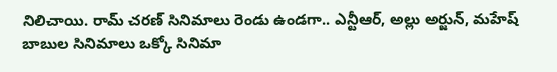నిలిచాయి. రామ్ చరణ్ సినిమాలు రెండు ఉండగా.. ఎన్టీఆర్, అల్లు అర్జున్, మహేష్ బాబుల సినిమాలు ఒక్కో సినిమా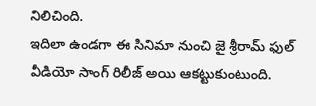నిలిచింది.
ఇదిలా ఉండగా ఈ సినిమా నుంచి జై శ్రీరామ్ ఫుల్ వీడియో సాంగ్ రిలీజ్ అయి ఆకట్టుకుంటుంది.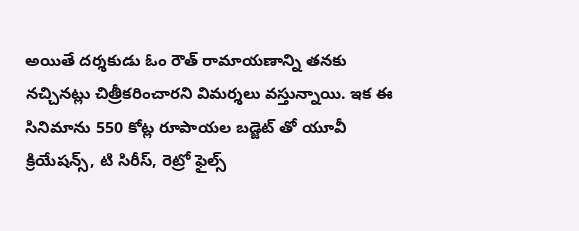అయితే దర్శకుడు ఓం రౌత్ రామాయణాన్ని తనకు నచ్చినట్లు చిత్రీకరించారని విమర్శలు వస్తున్నాయి. ఇక ఈ సినిమాను 550 కోట్ల రూపాయల బడ్జెట్ తో యూవీ క్రియేషన్స్, టి సిరీస్, రెట్రో ఫైల్స్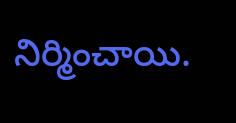నిర్మించాయి.